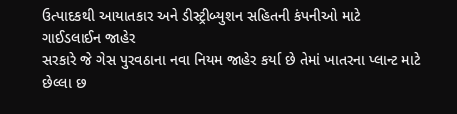ઉત્પાદકથી આયાતકાર અને ડીસ્ટ્રીબ્યુશન સહિતની કંપનીઓ માટે ગાઈડલાઈન જાહેર
સરકારે જે ગેસ પુરવઠાના નવા નિયમ જાહેર કર્યા છે તેમાં ખાતરના પ્લાન્ટ માટે છેલ્લા છ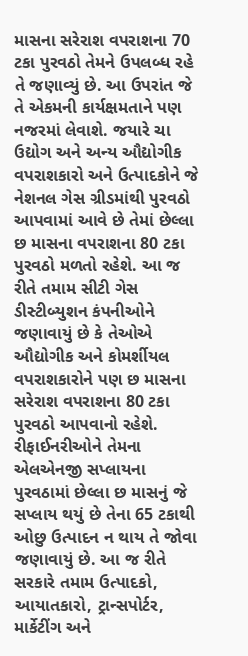માસના સરેરાશ વપરાશના 70 ટકા પુરવઠો તેમને ઉપલબ્ધ રહે તે જણાવ્યું છે. આ ઉપરાંત જે તે એકમની કાર્યક્ષમતાને પણ નજરમાં લેવાશે. જયારે ચા ઉદ્યોગ અને અન્ય ઔદ્યોગીક વપરાશકારો અને ઉત્પાદકોને જે નેશનલ ગેસ ગ્રીડમાંથી પુરવઠો આપવામાં આવે છે તેમાં છેલ્લા છ માસના વપરાશના 80 ટકા પુરવઠો મળતો રહેશે. આ જ રીતે તમામ સીટી ગેસ ડીસ્ટીબ્યુશન કંપનીઓને જણાવાયું છે કે તેઓએ ઔદ્યોગીક અને કોમર્શીયલ વપરાશકારોને પણ છ માસના સરેરાશ વપરાશના 80 ટકા પુરવઠો આપવાનો રહેશે. રીફાઈનરીઓને તેમના એલએનજી સપ્લાયના પુરવઠામાં છેલ્લા છ માસનું જે સપ્લાય થયું છે તેના 65 ટકાથી ઓછુ ઉત્પાદન ન થાય તે જોવા જણાવાયું છે. આ જ રીતે સરકારે તમામ ઉત્પાદકો, આયાતકારો, ટ્રાન્સપોર્ટર, માર્કેટીંગ અને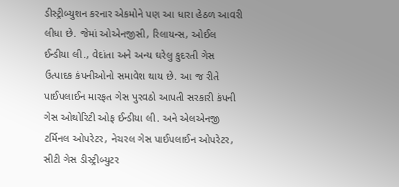ડીસ્ટ્રીબ્યુશન કરનાર એકમોને પણ આ ધારા હેઠળ આવરી લીધા છે. જેમાં ઓએનજીસી, રિલાયન્સ, ઓઈલ ઈન્ડીયા લી., વેદાંતા અને અન્ય ઘરેલુ કુદરતી ગેસ ઉત્પાદક કંપનીઓનો સમાવેશ થાય છે. આ જ રીતે પાઈપલાઈન મારફત ગેસ પુરવઠો આપતી સરકારી કંપની ગેસ ઓથોરિટી ઓફ ઈન્ડીયા લી. અને એલએનજી ટર્મિનલ ઓપરેટર, નેચરલ ગેસ પાઈપલાઈન ઓપરેટર, સીટી ગેસ ડીસ્ટ્રીબ્યુટર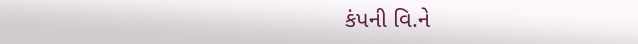કંપની વિ.ને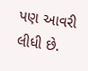પણ આવરી લીધી છે.